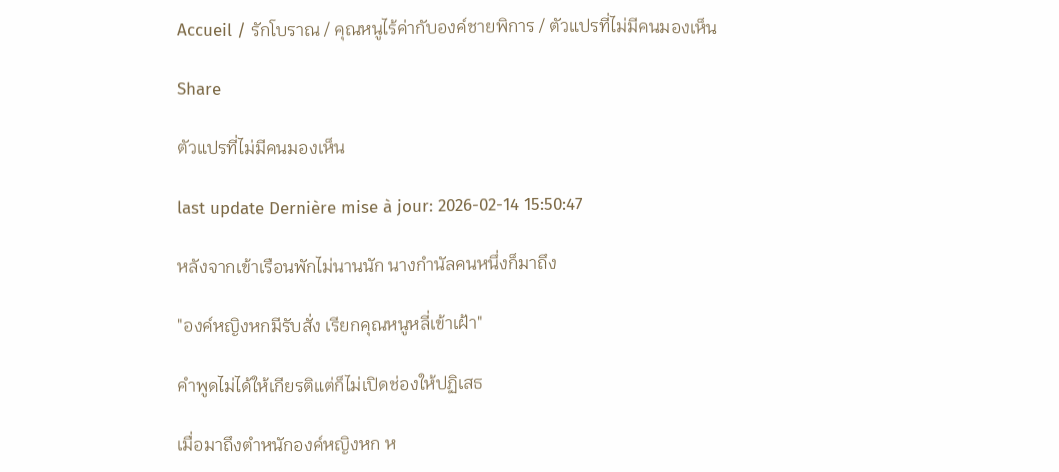Accueil / รักโบราณ / คุณหนูไร้ค่ากับองค์ชายพิการ / ตัวแปรที่ไม่มีคนมองเห็น

Share

ตัวแปรที่ไม่มีคนมองเห็น

last update Dernière mise à jour: 2026-02-14 15:50:47

หลังจากเข้าเรือนพักไม่นานนัก นางกำนัลคนหนึ่งก็มาถึง

"องค์หญิงหกมีรับสั่ง เรียกคุณหนูหลี่เข้าเฝ้า"

คำพูดไม่ได้ให้เกียรติแต่ก็ไม่เปิดช่องให้ปฏิเสธ

เมื่อมาถึงตำหนักองค์หญิงหก ห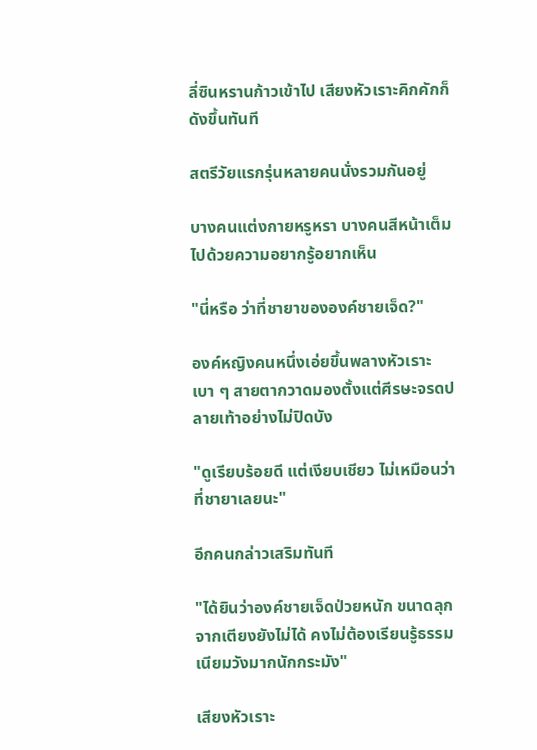ลี่ซินหรานก้าวเข้าไป เสียงหัวเราะคิกคักก็ดังขึ้นทันที

สตรีวัยแรกรุ่นหลายคนนั่งรวมกันอยู่

บางคนแต่งกายหรูหรา บางคนสีหน้าเต็มไปด้วยความอยากรู้อยากเห็น

"นี่หรือ ว่าที่ชายาขององค์ชายเจ็ด?"

องค์หญิงคนหนึ่งเอ่ยขึ้นพลางหัวเราะเบา ๆ สายตากวาดมองตั้งแต่ศีรษะจรดปลายเท้าอย่างไม่ปิดบัง

"ดูเรียบร้อยดี แต่เงียบเชียว ไม่เหมือนว่าที่ชายาเลยนะ"

อีกคนกล่าวเสริมทันที

"ได้ยินว่าองค์ชายเจ็ดป่วยหนัก ขนาดลุกจากเตียงยังไม่ได้ คงไม่ต้องเรียนรู้ธรรมเนียมวังมากนักกระมัง"

เสียงหัวเราะ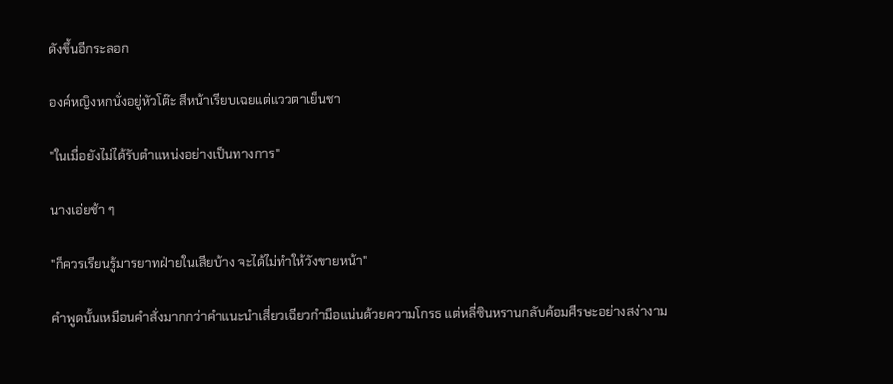ดังขึ้นอีกระลอก

องค์หญิงหกนั่งอยู่หัวโต๊ะ สีหน้าเรียบเฉยแต่แววตาเย็นชา

"ในเมื่อยังไม่ได้รับตำแหน่งอย่างเป็นทางการ"

นางเอ่ยช้า ๆ

"ก็ควรเรียนรู้มารยาทฝ่ายในเสียบ้าง จะได้ไม่ทำให้วังขายหน้า"

คำพูดนั้นเหมือนคำสั่งมากกว่าคำแนะนำเสี่ยวเฉียวกำมือแน่นด้วยความโกรธ แต่หลี่ซินหรานกลับค้อมศีรษะอย่างสง่างาม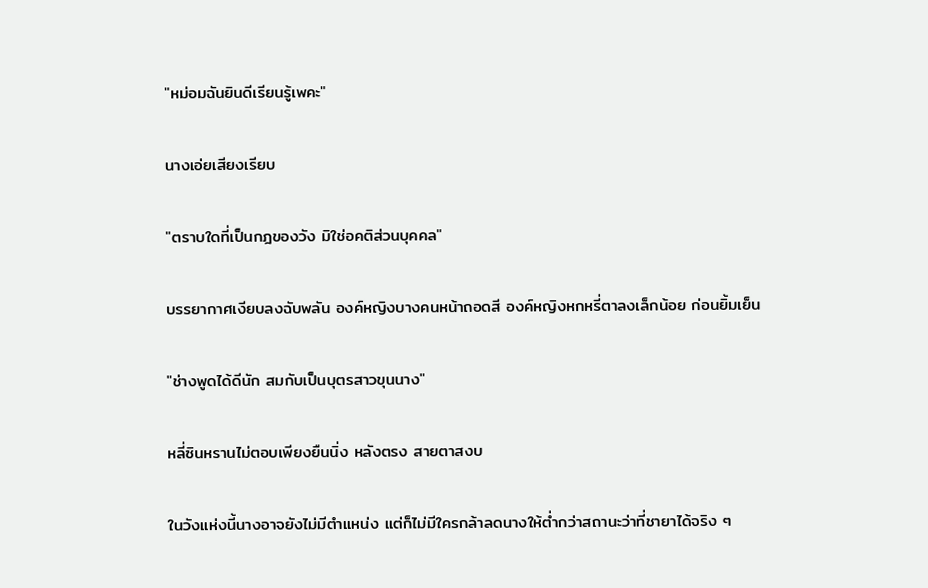"หม่อมฉันยินดีเรียนรู้เพคะ"

นางเอ่ยเสียงเรียบ

"ตราบใดที่เป็นกฎของวัง มิใช่อคติส่วนบุคคล"

บรรยากาศเงียบลงฉับพลัน องค์หญิงบางคนหน้าถอดสี องค์หญิงหกหรี่ตาลงเล็กน้อย ก่อนยิ้มเย็น

"ช่างพูดได้ดีนัก สมกับเป็นบุตรสาวขุนนาง"

หลี่ซินหรานไม่ตอบเพียงยืนนิ่ง หลังตรง สายตาสงบ

ในวังแห่งนี้นางอาจยังไม่มีตำแหน่ง แต่ก็ไม่มีใครกล้าลดนางให้ต่ำกว่าสถานะว่าที่ชายาได้จริง ๆ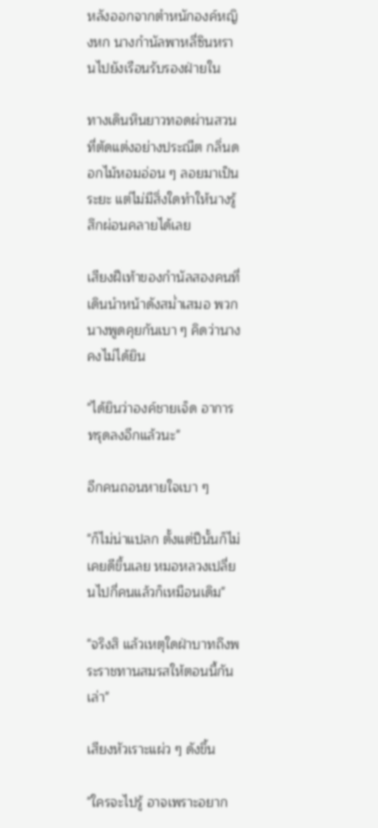หลังออกจากตำหนักองค์หญิงหก นางกำนัลพาหลี่ซินหรานไปยังเรือนรับรองฝ่ายใน

ทางเดินหินยาวทอดผ่านสวนที่ตัดแต่งอย่างประณีต กลิ่นดอกไม้หอมอ่อน ๆ ลอยมาเป็นระยะ แต่ไม่มีสิ่งใดทำให้นางรู้สึกผ่อนคลายได้เลย

เสียงฝีเท้าของกำนัลสองคนที่เดินนำหน้าดังสม่ำเสมอ พวกนางพูดคุยกันเบา ๆ คิดว่านางคงไม่ได้ยิน

"ได้ยินว่าองค์ชายเจ็ด อาการทรุดลงอีกแล้วนะ"

อีกคนถอนหายใจเบา ๆ

"ก็ไม่น่าแปลก ตั้งแต่ปีนั้นก็ไม่เคยดีขึ้นเลย หมอหลวงเปลี่ยนไปกี่คนแล้วก็เหมือนเดิม"

"จริงสิ แล้วเหตุใดฝ่าบาทถึงพระราชทานสมรสให้ตอนนี้กันเล่า"

เสียงหัวเราะแผ่ว ๆ ดังขึ้น

"ใครจะไปรู้ อาจเพราะอยาก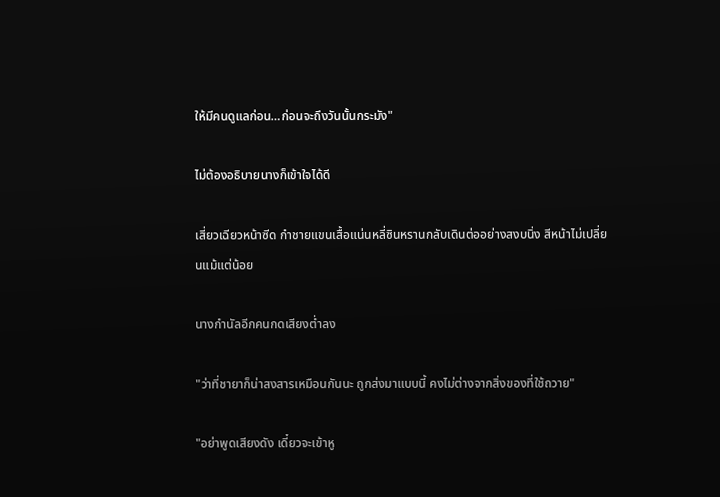ให้มีคนดูแลก่อน…ก่อนจะถึงวันนั้นกระมัง"

ไม่ต้องอธิบายนางก็เข้าใจได้ดี

เสี่ยวเฉียวหน้าซีด กำชายแขนเสื้อแน่นหลี่ซินหรานกลับเดินต่ออย่างสงบนิ่ง สีหน้าไม่เปลี่ยนแม้แต่น้อย

นางกำนัลอีกคนกดเสียงต่ำลง

"ว่าที่ชายาก็น่าสงสารเหมือนกันนะ ถูกส่งมาแบบนี้ คงไม่ต่างจากสิ่งของที่ใช้ถวาย"

"อย่าพูดเสียงดัง เดี๋ยวจะเข้าหู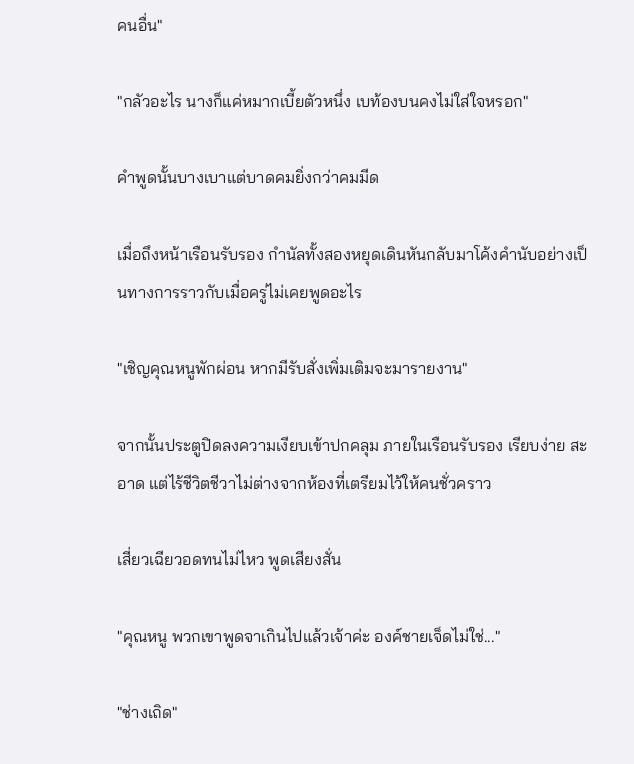คนอื่น"

"กลัวอะไร นางก็แค่หมากเบี้ยตัวหนึ่ง เบท้องบนคงไม่ใส่ใจหรอก"

คำพูดนั้นบางเบาแต่บาดคมยิ่งกว่าคมมีด

เมื่อถึงหน้าเรือนรับรอง กำนัลทั้งสองหยุดเดินหันกลับมาโค้งคำนับอย่างเป็นทางการราวกับเมื่อครู่ไม่เคยพูดอะไร

"เชิญคุณหนูพักผ่อน หากมีรับสั่งเพิ่มเติมจะมารายงาน"

จากนั้นประตูปิดลงความเงียบเข้าปกคลุม ภายในเรือนรับรอง เรียบง่าย สะอาด แต่ไร้ชีวิตชีวาไม่ต่างจากห้องที่เตรียมไว้ให้คนชั่วคราว

เสี่ยวเฉียวอดทนไม่ไหว พูดเสียงสั่น

"คุณหนู พวกเขาพูดจาเกินไปแล้วเจ้าค่ะ องค์ชายเจ็ดไม่ใช่..."

"ช่างเถิด"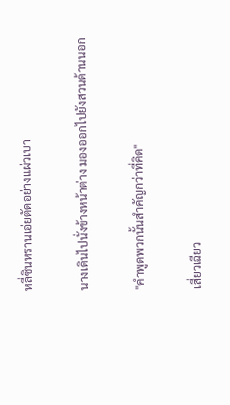หลี่ซินหรานเอ่ยตัดอย่างแผ่วเบา

นางเดินไปนั่งข้างหน้าต่าง มองออกไปยังสวนด้านนอก

"คำพูดพวกนั้นสำคัญกว่าที่คิด"

เสี่ยวเฉียว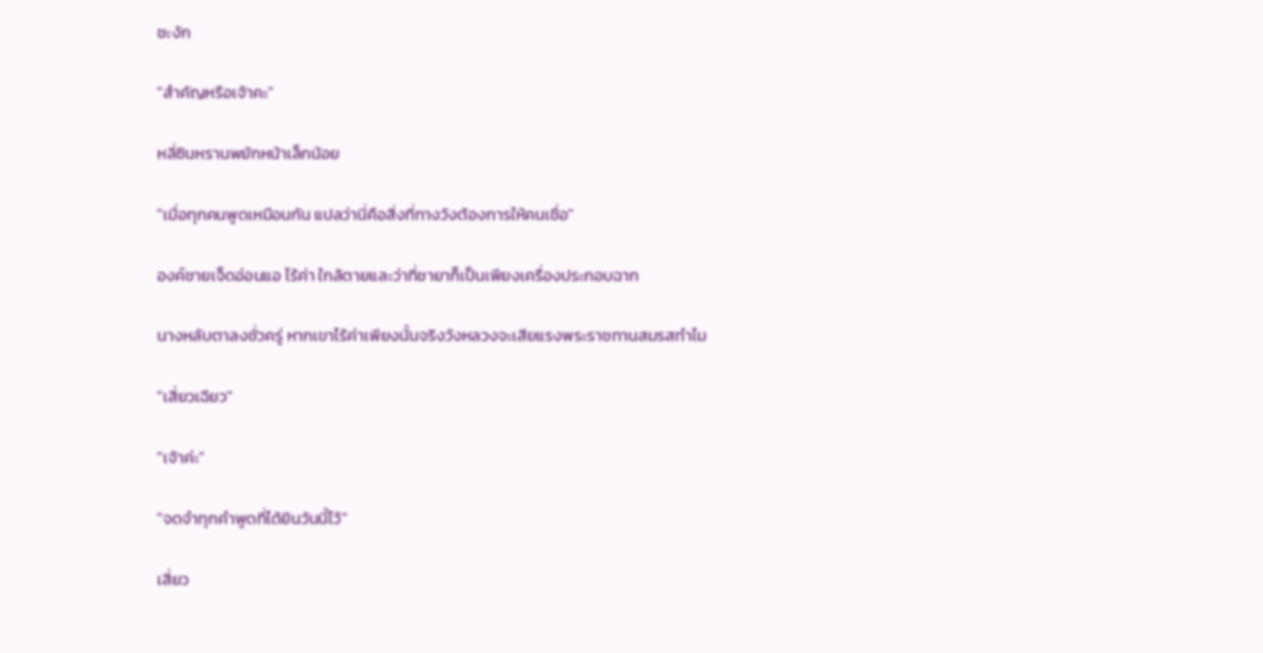ชะงัก

"สำคัญหรือเจ้าคะ"

หลี่ซินหรานพยักหน้าเล็กน้อย

"เมื่อทุกคนพูดเหมือนกัน แปลว่านี่คือสิ่งที่ทางวังต้องการให้คนเชื่อ"

องค์ชายเจ็ดอ่อนแอ ไร้ค่า ใกล้ตายและว่าที่ชายาก็เป็นเพียงเครื่องประกอบฉาก

นางหลับตาลงชั่วครู่ หากเขาไร้ค่าเพียงนั้นจริงวังหลวงจะเสียแรงพระราชทานสมรสทำไม

"เสี่ยวเฉียว"

"เจ้าค่ะ"

"จดจำทุกคำพูดที่ได้ยินวันนี้ไว้"

เสี่ยว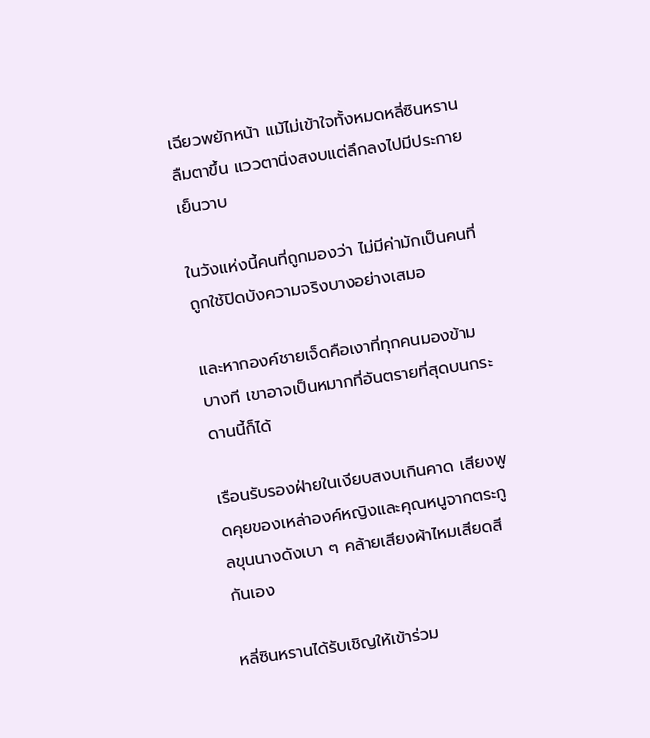เฉียวพยักหน้า แม้ไม่เข้าใจทั้งหมดหลี่ซินหรานลืมตาขึ้น แววตานิ่งสงบแต่ลึกลงไปมีประกายเย็นวาบ

ในวังแห่งนี้คนที่ถูกมองว่า ไม่มีค่ามักเป็นคนที่ถูกใช้ปิดบังความจริงบางอย่างเสมอ

และหากองค์ชายเจ็ดคือเงาที่ทุกคนมองข้าม บางที เขาอาจเป็นหมากที่อันตรายที่สุดบนกระดานนี้ก็ได้

เรือนรับรองฝ่ายในเงียบสงบเกินคาด เสียงพูดคุยของเหล่าองค์หญิงและคุณหนูจากตระกูลขุนนางดังเบา ๆ คล้ายเสียงผ้าไหมเสียดสีกันเอง

หลี่ซินหรานได้รับเชิญให้เข้าร่วม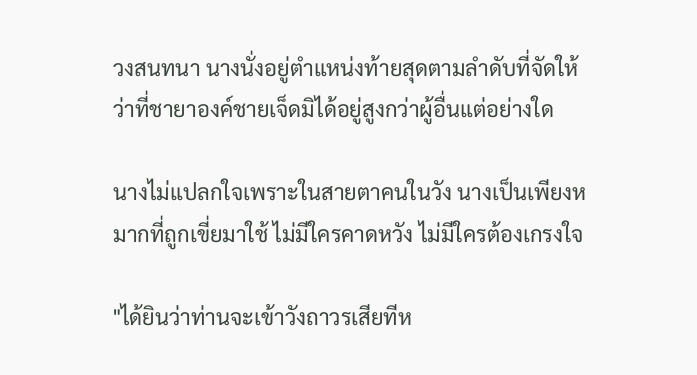วงสนทนา นางนั่งอยู่ตำแหน่งท้ายสุดตามลำดับที่จัดให้ ว่าที่ชายาองค์ชายเจ็ดมิได้อยู่สูงกว่าผู้อื่นแต่อย่างใด

นางไม่แปลกใจเพราะในสายตาคนในวัง นางเป็นเพียงหมากที่ถูกเขี่ยมาใช้ ไม่มีใครคาดหวัง ไม่มีใครต้องเกรงใจ

"ได้ยินว่าท่านจะเข้าวังถาวรเสียทีห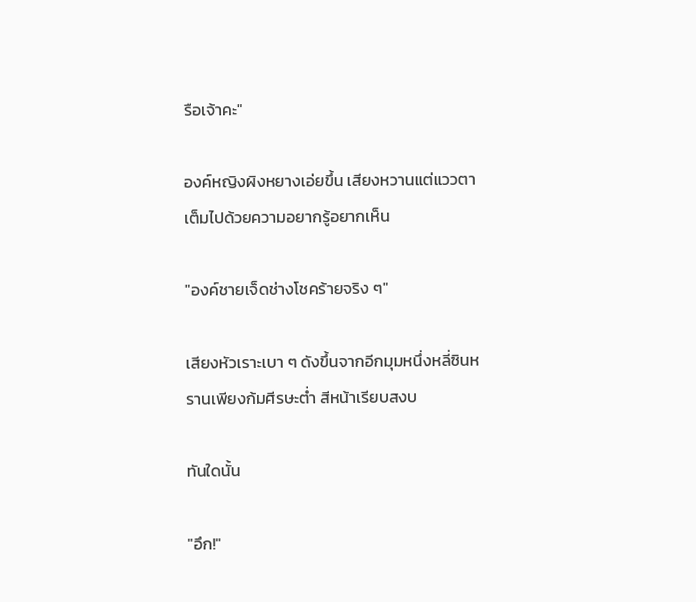รือเจ้าคะ"

องค์หญิงผิงหยางเอ่ยขึ้น เสียงหวานแต่แววตาเต็มไปด้วยความอยากรู้อยากเห็น

"องค์ชายเจ็ดช่างโชคร้ายจริง ๆ"

เสียงหัวเราะเบา ๆ ดังขึ้นจากอีกมุมหนึ่งหลี่ซินหรานเพียงก้มศีรษะต่ำ สีหน้าเรียบสงบ

ทันใดนั้น

"อึก!"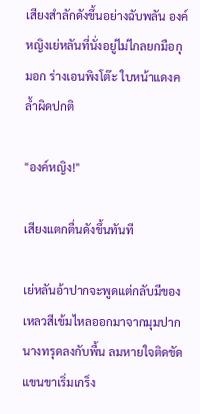เสียงสำลักดังขึ้นอย่างฉับพลัน องค์หญิงเย่หลันที่นั่งอยู่ไม่ไกลยกมือกุมอก ร่างเอนพิงโต๊ะ ใบหน้าแดงคล้ำผิดปกติ

"องค์หญิง!"

เสียงแตกตื่นดังขึ้นทันที

เย่หลันอ้าปากจะพูดแต่กลับมีของเหลวสีเข้มไหลออกมาจากมุมปาก นางทรุดลงกับพื้น ลมหายใจติดขัด แขนขาเริ่มเกร็ง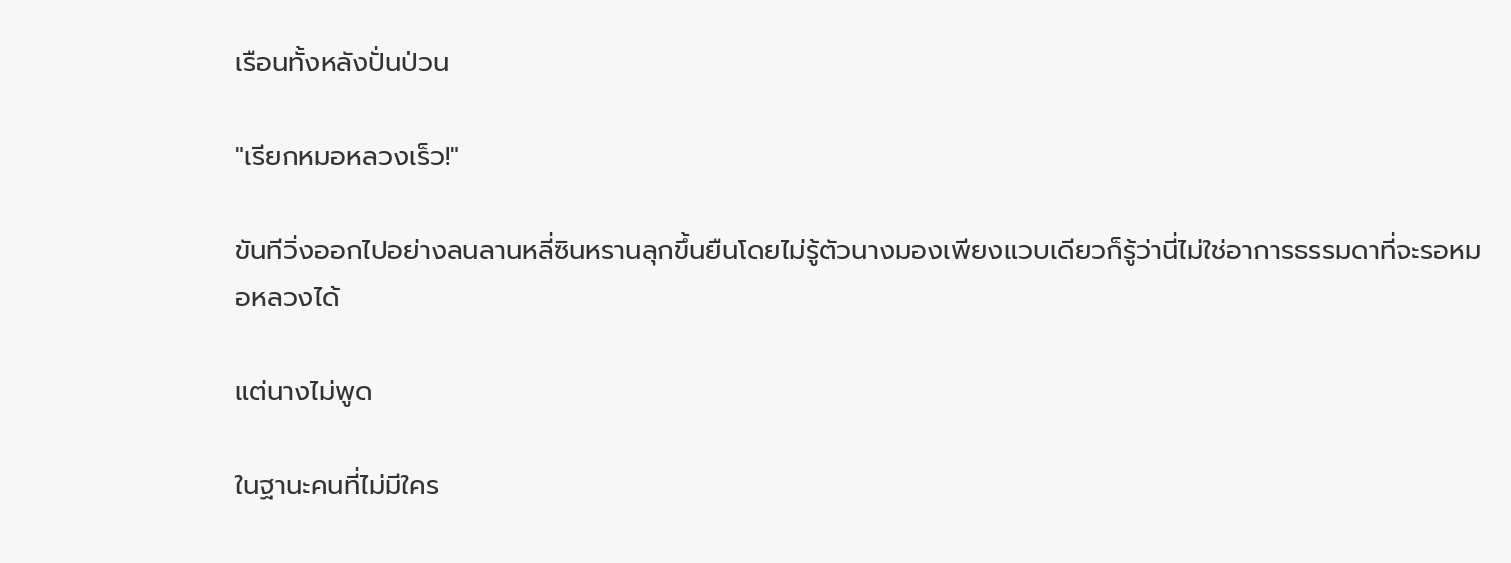เรือนทั้งหลังปั่นป่วน

"เรียกหมอหลวงเร็ว!"

ขันทีวิ่งออกไปอย่างลนลานหลี่ซินหรานลุกขึ้นยืนโดยไม่รู้ตัวนางมองเพียงแวบเดียวก็รู้ว่านี่ไม่ใช่อาการธรรมดาที่จะรอหมอหลวงได้

แต่นางไม่พูด

ในฐานะคนที่ไม่มีใคร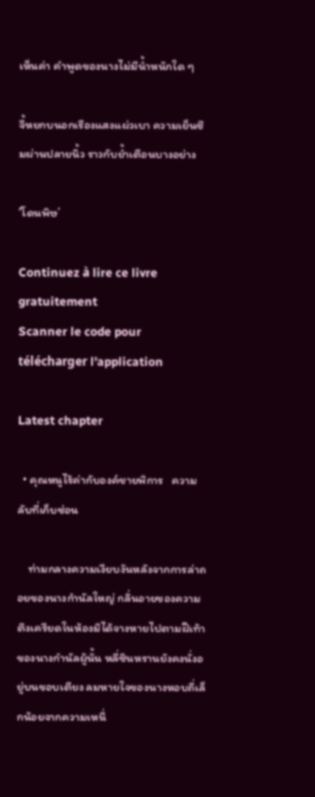เห็นค่า คำพูดของนางไม่มีน้ำหนักใด ๆ

จี้หยกบนอกเรืองแสงแผ่วเบา ความเย็นซึมผ่านปลายนิ้ว ราวกับย้ำเตือนบางอย่าง

‘โดนพิษ’

Continuez à lire ce livre gratuitement
Scanner le code pour télécharger l'application

Latest chapter

  • คุณหนูไร้ค่ากับองค์ชายพิการ   ความลับที่เก็บซ่อน

    ท่ามกลางความเงียบงันหลังจากการล่าถอยของนางกำนัลใหญ่ กลิ่นอายของความตึงเครียดในห้องมิได้จางหายไปตามฝีเท้าของนางกำนัลผู้นั้น หลี่ซินหรานยังคงนั่งอยู่บนขอบเตียง ลมหายใจของนางหอบถี่เล็กน้อยจากความเหนื่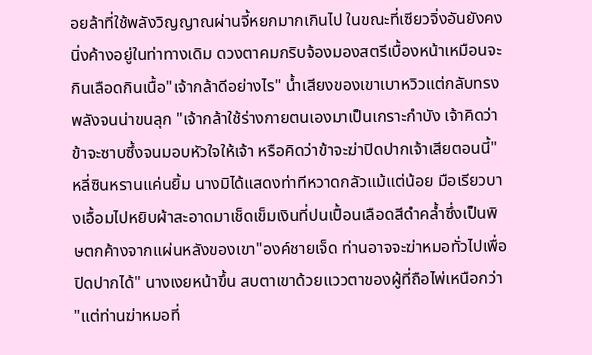อยล้าที่ใช้พลังวิญญาณผ่านจี้หยกมากเกินไป ในขณะที่เซียวจิ่งอันยังคงนิ่งค้างอยู่ในท่าทางเดิม ดวงตาคมกริบจ้องมองสตรีเบื้องหน้าเหมือนจะกินเลือดกินเนื้อ"เจ้ากล้าดีอย่างไร" น้ำเสียงของเขาเบาหวิวแต่กลับทรงพลังจนน่าขนลุก "เจ้ากล้าใช้ร่างกายตนเองมาเป็นเกราะกำบัง เจ้าคิดว่าข้าจะซาบซึ้งจนมอบหัวใจให้เจ้า หรือคิดว่าข้าจะฆ่าปิดปากเจ้าเสียตอนนี้"หลี่ซินหรานแค่นยิ้ม นางมิได้แสดงท่าทีหวาดกลัวแม้แต่น้อย มือเรียวบางเอื้อมไปหยิบผ้าสะอาดมาเช็ดเข็มเงินที่ปนเปื้อนเลือดสีดำคล้ำซึ่งเป็นพิษตกค้างจากแผ่นหลังของเขา"องค์ชายเจ็ด ท่านอาจจะฆ่าหมอทั่วไปเพื่อปิดปากได้" นางเงยหน้าขึ้น สบตาเขาด้วยแววตาของผู้ที่ถือไพ่เหนือกว่า "แต่ท่านฆ่าหมอที่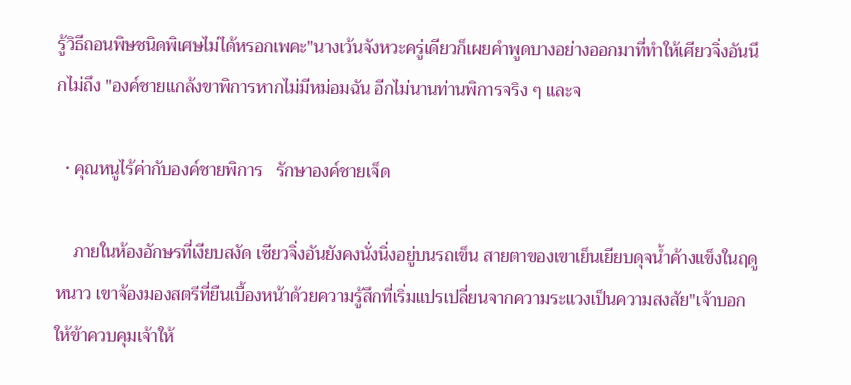รู้วิธีถอนพิษชนิดพิเศษไม่ได้หรอกเพคะ"นางเว้นจังหวะครู่เดียวก็เผยคำพูดบางอย่างออกมาที่ทำให้เศียวจิ่งอันนึกไม่ถึง "องค์ชายแกล้งขาพิการหากไม่มีหม่อมฉัน อีกไม่นานท่านพิการจริง ๆ และจ

  • คุณหนูไร้ค่ากับองค์ชายพิการ   รักษาองค์ชายเจ็ด

    ภายในห้องอักษรที่เงียบสงัด เซียวจิ่งอันยังคงนั่งนิ่งอยู่บนรถเข็น สายตาของเขาเย็นเยียบดุจน้ำค้างแข็งในฤดูหนาว เขาจ้องมองสตรีที่ยืนเบื้องหน้าด้วยความรู้สึกที่เริ่มแปรเปลี่ยนจากความระแวงเป็นความสงสัย"เจ้าบอกให้ข้าควบคุมเจ้าให้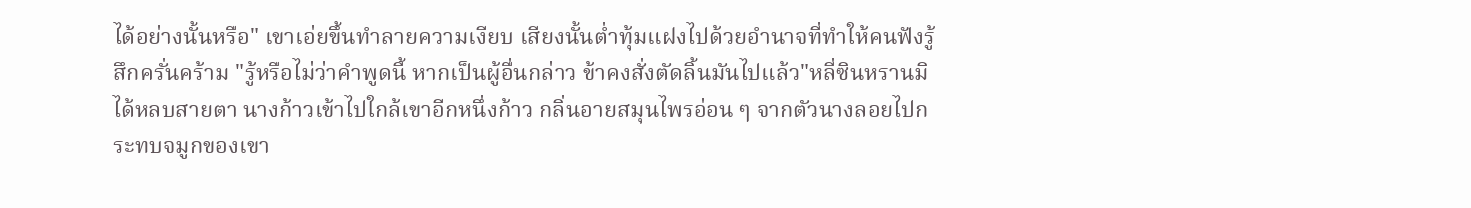ได้อย่างนั้นหรือ" เขาเอ่ยขึ้นทำลายความเงียบ เสียงนั้นต่ำทุ้มแฝงไปด้วยอำนาจที่ทำให้คนฟังรู้สึกครั่นคร้าม "รู้หรือไม่ว่าคำพูดนี้ หากเป็นผู้อื่นกล่าว ข้าคงสั่งตัดลิ้นมันไปแล้ว"หลี่ซินหรานมิได้หลบสายตา นางก้าวเข้าไปใกล้เขาอีกหนึ่งก้าว กลิ่นอายสมุนไพรอ่อน ๆ จากตัวนางลอยไปกระทบจมูกของเขา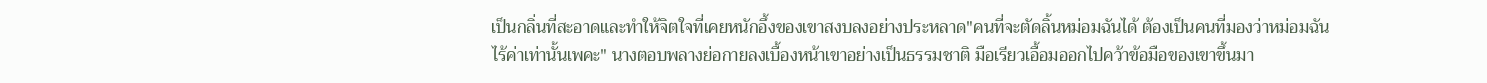เป็นกลิ่นที่สะอาดและทำให้จิตใจที่เคยหนักอึ้งของเขาสงบลงอย่างประหลาด"คนที่จะตัดลิ้นหม่อมฉันได้ ต้องเป็นคนที่มองว่าหม่อมฉันไร้ค่าเท่านั้นเพคะ" นางตอบพลางย่อกายลงเบื้องหน้าเขาอย่างเป็นธรรมชาติ มือเรียวเอื้อมออกไปคว้าข้อมือของเขาขึ้นมา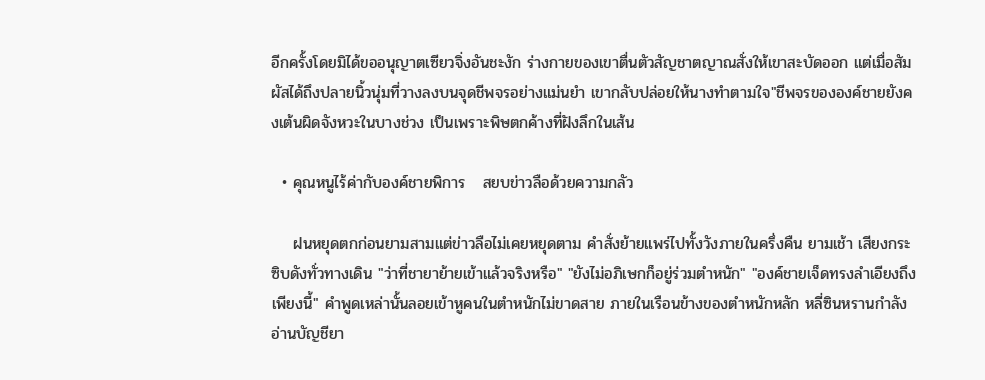อีกครั้งโดยมิได้ขออนุญาตเซียวจิ่งอันชะงัก ร่างกายของเขาตื่นตัวสัญชาตญาณสั่งให้เขาสะบัดออก แต่เมื่อสัมผัสได้ถึงปลายนิ้วนุ่มที่วางลงบนจุดชีพจรอย่างแม่นยำ เขากลับปล่อยให้นางทำตามใจ"ชีพจรขององค์ชายยังคงเต้นผิดจังหวะในบางช่วง เป็นเพราะพิษตกค้างที่ฝังลึกในเส้น

  • คุณหนูไร้ค่ากับองค์ชายพิการ   สยบข่าวลือด้วยความกลัว

    ฝนหยุดตกก่อนยามสามแต่ข่าวลือไม่เคยหยุดตาม คำสั่งย้ายแพร่ไปทั้งวังภายในครึ่งคืน ยามเช้า เสียงกระซิบดังทั่วทางเดิน "ว่าที่ชายาย้ายเข้าแล้วจริงหรือ" "ยังไม่อภิเษกก็อยู่ร่วมตำหนัก" "องค์ชายเจ็ดทรงลำเอียงถึงเพียงนี้" คำพูดเหล่านั้นลอยเข้าหูคนในตำหนักไม่ขาดสาย ภายในเรือนข้างของตำหนักหลัก หลี่ซินหรานกำลังอ่านบัญชียา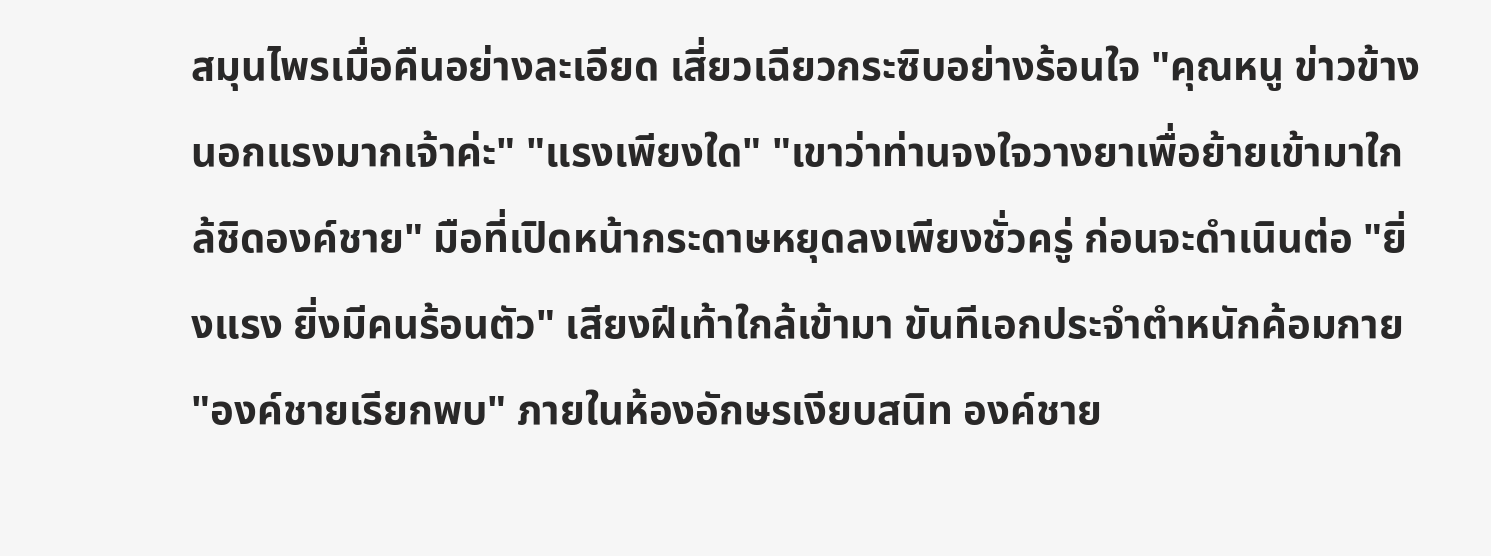สมุนไพรเมื่อคืนอย่างละเอียด เสี่ยวเฉียวกระซิบอย่างร้อนใจ "คุณหนู ข่าวข้างนอกแรงมากเจ้าค่ะ" "แรงเพียงใด" "เขาว่าท่านจงใจวางยาเพื่อย้ายเข้ามาใกล้ชิดองค์ชาย" มือที่เปิดหน้ากระดาษหยุดลงเพียงชั่วครู่ ก่อนจะดำเนินต่อ "ยิ่งแรง ยิ่งมีคนร้อนตัว" เสียงฝีเท้าใกล้เข้ามา ขันทีเอกประจำตำหนักค้อมกาย "องค์ชายเรียกพบ" ภายในห้องอักษรเงียบสนิท องค์ชาย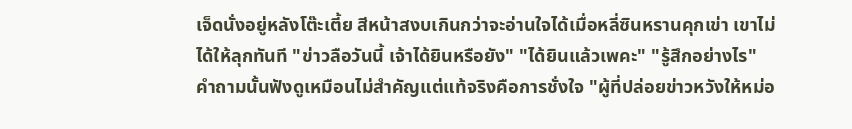เจ็ดนั่งอยู่หลังโต๊ะเตี้ย สีหน้าสงบเกินกว่าจะอ่านใจได้เมื่อหลี่ซินหรานคุกเข่า เขาไม่ได้ให้ลุกทันที "ข่าวลือวันนี้ เจ้าได้ยินหรือยัง" "ได้ยินแล้วเพคะ" "รู้สึกอย่างไร" คำถามนั้นฟังดูเหมือนไม่สำคัญแต่แท้จริงคือการชั่งใจ "ผู้ที่ปล่อยข่าวหวังให้หม่อ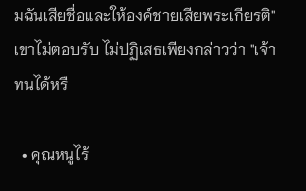มฉันเสียชื่อและให้องค์ชายเสียพระเกียรติ" เขาไม่ตอบรับ ไม่ปฏิเสธเพียงกล่าวว่า "เจ้าทนได้หรื

  • คุณหนูไร้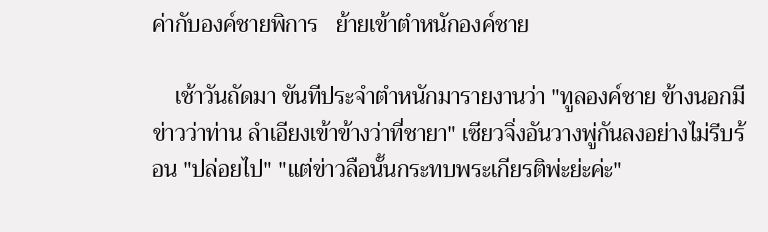ค่ากับองค์ชายพิการ   ย้ายเข้าตำหนักองค์ชาย

    เช้าวันถัดมา ขันทีประจำตำหนักมารายงานว่า "ทูลองค์ชาย ข้างนอกมีข่าวว่าท่าน ลำเอียงเข้าข้างว่าที่ชายา" เซียวจิ่งอันวางพู่กันลงอย่างไม่รีบร้อน "ปล่อยไป" "แต่ข่าวลือนั้นกระทบพระเกียรติพ่ะย่ะค่ะ"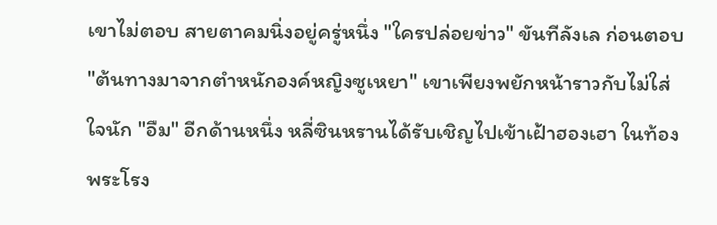เขาไม่ตอบ สายตาคมนิ่งอยู่ครู่หนึ่ง "ใครปล่อยข่าว" ขันทีลังเล ก่อนตอบ "ต้นทางมาจากตำหนักองค์หญิงซูเหยา" เขาเพียงพยักหน้าราวกับไม่ใส่ใจนัก "อืม" อีกด้านหนึ่ง หลี่ซินหรานได้รับเชิญไปเข้าเฝ้าฮองเฮา ในท้องพระโรง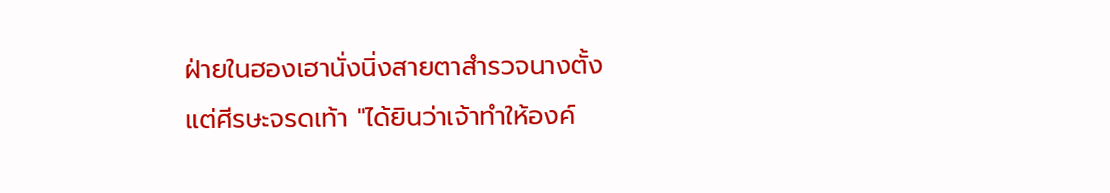ฝ่ายในฮองเฮานั่งนิ่งสายตาสำรวจนางตั้งแต่ศีรษะจรดเท้า "ได้ยินว่าเจ้าทำให้องค์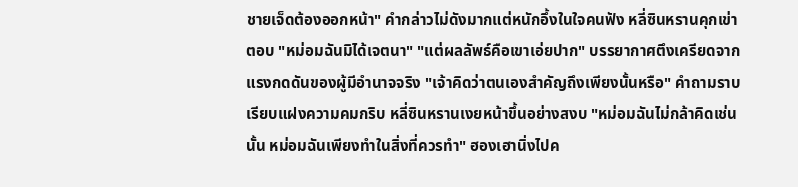ชายเจ็ดต้องออกหน้า" คำกล่าวไม่ดังมากแต่หนักอึ้งในใจคนฟัง หลี่ซินหรานคุกเข่าตอบ "หม่อมฉันมิได้เจตนา" "แต่ผลลัพธ์คือเขาเอ่ยปาก" บรรยากาศตึงเครียดจากแรงกดดันของผู้มีอำนาจจริง "เจ้าคิดว่าตนเองสำคัญถึงเพียงนั้นหรือ" คำถามราบเรียบแฝงความคมกริบ หลี่ซินหรานเงยหน้าขึ้นอย่างสงบ "หม่อมฉันไม่กล้าคิดเช่นนั้น หม่อมฉันเพียงทำในสิ่งที่ควรทำ" ฮองเฮานิ่งไปค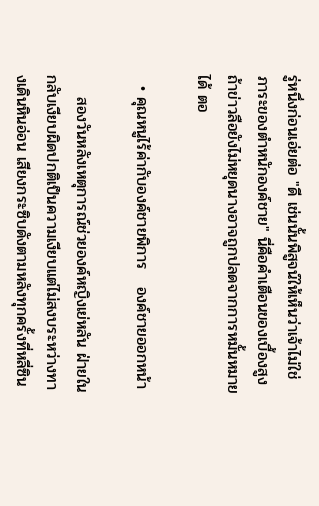รู่หนึ่งก่อนเอ่ยต่อ "ดี เช่นนั้นพิสูจน์ให้เห็นว่าเจ้าไม่ใช่ภาระของตำหนักองค์ชาย" นี่คือคำเตือนของเบื้องสูง ถ้าข่าวลือยังไม่หยุดนางอาจถูกปลดจากการหมั้นหมายได้ ตอ

  • คุณหนูไร้ค่ากับองค์ชายพิการ   องค์ชายออกหน้า

    สองวันหลังเหตุการณ์ช่วยองค์หญิงเย่หลัน ฝ่ายในกลับเงียบผิดปกติเป็นความเงียบแต่ไม่สงบระหว่างทางเดินหินอ่อน เสียงกระซิบดังตามหลังทุกครั้งที่หลี่ซิน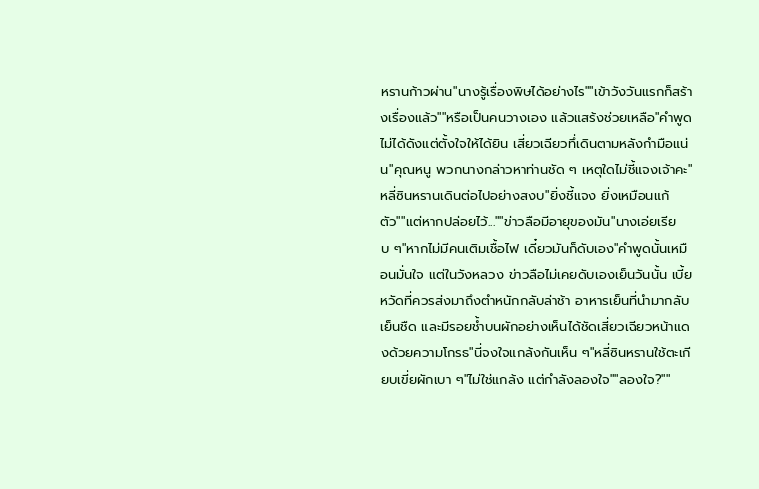หรานก้าวผ่าน"นางรู้เรื่องพิษได้อย่างไร""เข้าวังวันแรกก็สร้างเรื่องแล้ว""หรือเป็นคนวางเอง แล้วแสร้งช่วยเหลือ"คำพูดไม่ได้ดังแต่ตั้งใจให้ได้ยิน เสี่ยวเฉียวทึ่เดินตามหลังกำมือแน่น"คุณหนู พวกนางกล่าวหาท่านชัด ๆ เหตุใดไม่ชี้แจงเจ้าคะ"หลี่ซินหรานเดินต่อไปอย่างสงบ"ยิ่งชี้แจง ยิ่งเหมือนแก้ตัว""แต่หากปล่อยไว้...""ข่าวลือมีอายุของมัน"นางเอ่ยเรียบ ๆ"หากไม่มีคนเติมเชื้อไฟ เดี๋ยวมันก็ดับเอง"คำพูดนั้นเหมือนมั่นใจ แต่ในวังหลวง ข่าวลือไม่เคยดับเองเย็นวันนั้น เบี้ยหวัดที่ควรส่งมาถึงตำหนักกลับล่าช้า อาหารเย็นที่นำมากลับเย็นชืด และมีรอยช้ำบนผักอย่างเห็นได้ชัดเสี่ยวเฉียวหน้าแดงด้วยความโกรธ"นี่จงใจแกล้งกันเห็น ๆ"หลี่ซินหรานใช้ตะเกียบเขี่ยผักเบา ๆ"ไม่ใช่แกล้ง แต่กำลังลองใจ""ลองใจ?""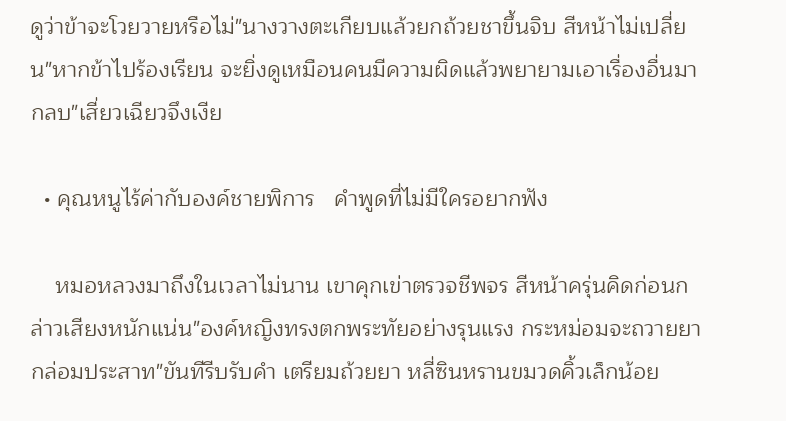ดูว่าข้าจะโวยวายหรือไม่"นางวางตะเกียบแล้วยกถ้วยชาขึ้นจิบ สีหน้าไม่เปลี่ยน"หากข้าไปร้องเรียน จะยิ่งดูเหมือนคนมีความผิดแล้วพยายามเอาเรื่องอื่นมากลบ"เสี่ยวเฉียวจึงเงีย

  • คุณหนูไร้ค่ากับองค์ชายพิการ   คำพูดที่ไม่มีใครอยากฟัง

    หมอหลวงมาถึงในเวลาไม่นาน เขาคุกเข่าตรวจชีพจร สีหน้าครุ่นคิดก่อนกล่าวเสียงหนักแน่น"องค์หญิงทรงตกพระทัยอย่างรุนแรง กระหม่อมจะถวายยากล่อมประสาท"ขันทีรีบรับคำ เตรียมถ้วยยา หลี่ซินหรานขมวดคิ้วเล็กน้อย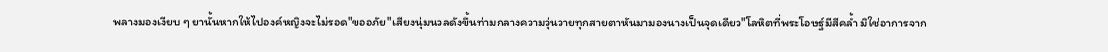พลางมองเงียบ ๆ ยานั้นหากให้ไปองค์หญิงจะไม่รอด"ขออภัย"เสียงนุ่มนวลดังขึ้นท่ามกลางความวุ่นวายทุกสายตาหันมามองนางเป็นจุดเดียว"โลหิตที่พระโอษฐ์มีสีคล้ำ มิใช่อาการจาก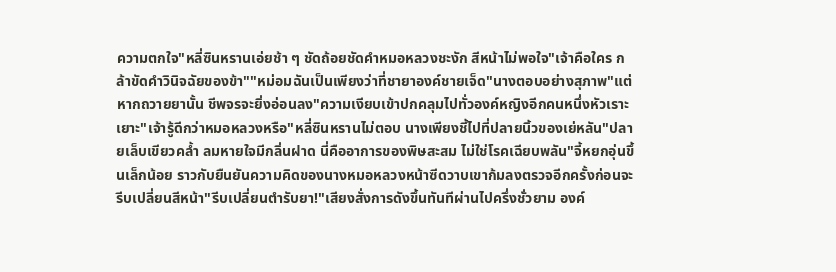ความตกใจ"หลี่ซินหรานเอ่ยช้า ๆ ชัดถ้อยชัดคำหมอหลวงชะงัก สีหน้าไม่พอใจ"เจ้าคือใคร กล้าขัดคำวินิจฉัยของข้า""หม่อมฉันเป็นเพียงว่าที่ชายาองค์ชายเจ็ด"นางตอบอย่างสุภาพ"แต่หากถวายยานั้น ชีพจรจะยิ่งอ่อนลง"ความเงียบเข้าปกคลุมไปทั่วองค์หญิงอีกคนหนึ่งหัวเราะเยาะ"เจ้ารู้ดีกว่าหมอหลวงหรือ"หลี่ซินหรานไม่ตอบ นางเพียงชี้ไปที่ปลายนิ้วของเย่หลัน"ปลายเล็บเขียวคล้ำ ลมหายใจมีกลิ่นฝาด นี่คืออาการของพิษสะสม ไม่ใช่โรคเฉียบพลัน"จี้หยกอุ่นขึ้นเล็กน้อย ราวกับยืนยันความคิดของนางหมอหลวงหน้าซีดวาบเขาก้มลงตรวจอีกครั้งก่อนจะรีบเปลี่ยนสีหน้า"รีบเปลี่ยนตำรับยา!"เสียงสั่งการดังขึ้นทันทีผ่านไปครึ่งชั่วยาม องค์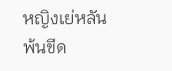หญิงเย่หลันพ้นขีด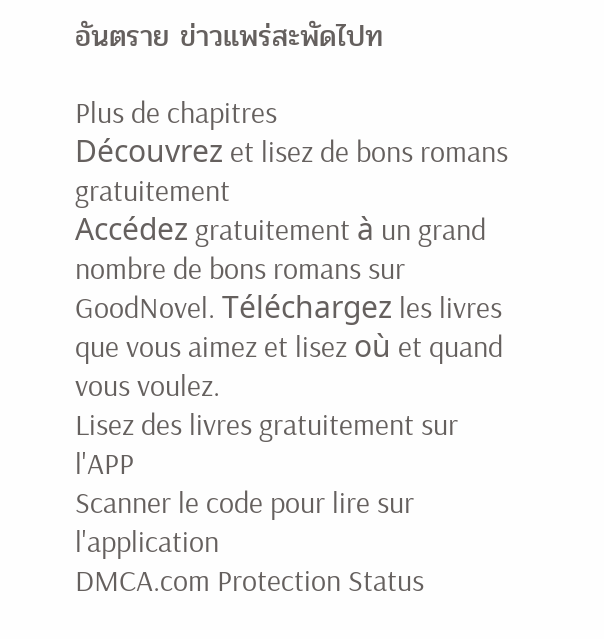อันตราย ข่าวแพร่สะพัดไปท

Plus de chapitres
Découvrez et lisez de bons romans gratuitement
Accédez gratuitement à un grand nombre de bons romans sur GoodNovel. Téléchargez les livres que vous aimez et lisez où et quand vous voulez.
Lisez des livres gratuitement sur l'APP
Scanner le code pour lire sur l'application
DMCA.com Protection Status